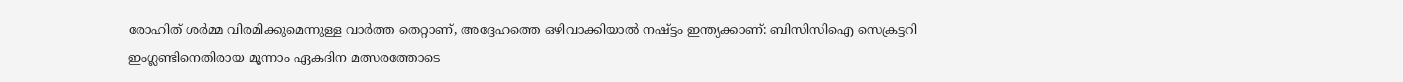രോഹിത് ശർമ്മ വിരമിക്കുമെന്നുള്ള വാർത്ത തെറ്റാണ്, അദ്ദേഹത്തെ ഒഴിവാക്കിയാൽ നഷ്ട്ടം ഇന്ത്യക്കാണ്: ബിസിസിഐ സെക്രട്ടറി
ഇംഗ്ലണ്ടിനെതിരായ മൂന്നാം ഏകദിന മത്സരത്തോടെ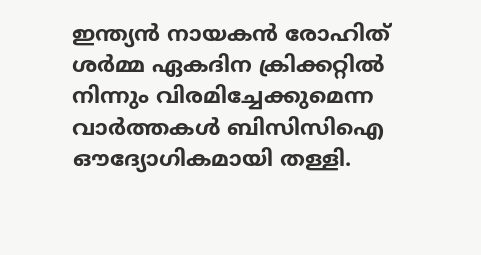ഇന്ത്യൻ നായകൻ രോഹിത് ശർമ്മ ഏകദിന ക്രിക്കറ്റിൽ നിന്നും വിരമിച്ചേക്കുമെന്ന വാർത്തകൾ ബിസിസിഐ ഔദ്യോഗികമായി തള്ളി.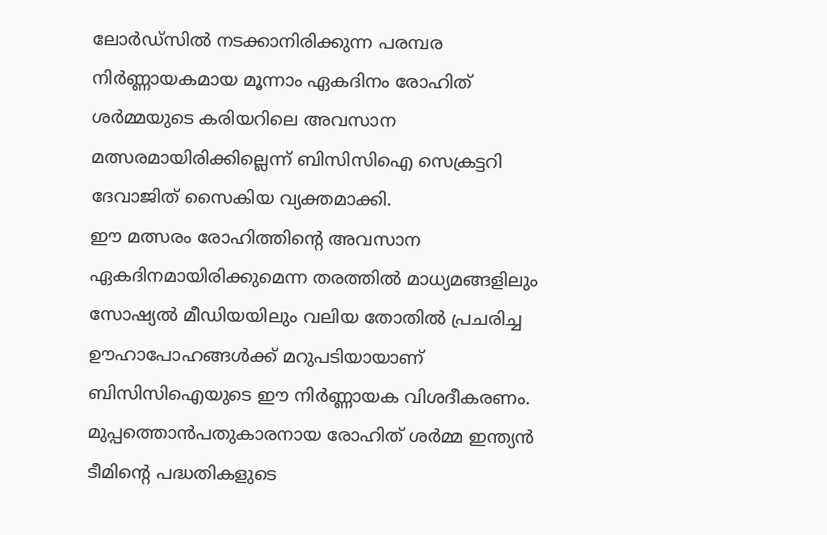ലോർഡ്സിൽ നടക്കാനിരിക്കുന്ന പരമ്പര നിർണ്ണായകമായ മൂന്നാം ഏകദിനം രോഹിത് ശർമ്മയുടെ കരിയറിലെ അവസാന മത്സരമായിരിക്കില്ലെന്ന് ബിസിസിഐ സെക്രട്ടറി ദേവാജിത് സൈകിയ വ്യക്തമാക്കി.
ഈ മത്സരം രോഹിത്തിന്റെ അവസാന ഏകദിനമായിരിക്കുമെന്ന തരത്തിൽ മാധ്യമങ്ങളിലും സോഷ്യൽ മീഡിയയിലും വലിയ തോതിൽ പ്രചരിച്ച ഊഹാപോഹങ്ങൾക്ക് മറുപടിയായാണ് ബിസിസിഐയുടെ ഈ നിർണ്ണായക വിശദീകരണം. മുപ്പത്തൊൻപതുകാരനായ രോഹിത് ശർമ്മ ഇന്ത്യൻ ടീമിന്റെ പദ്ധതികളുടെ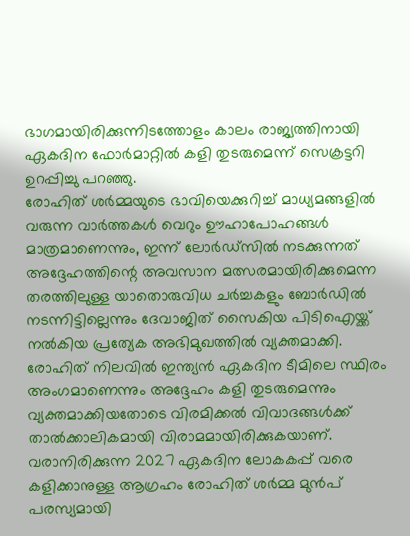ഭാഗമായിരിക്കുന്നിടത്തോളം കാലം രാജ്യത്തിനായി ഏകദിന ഫോർമാറ്റിൽ കളി തുടരുമെന്ന് സെക്രട്ടറി ഉറപ്പിച്ചു പറഞ്ഞു.
രോഹിത് ശർമ്മയുടെ ഭാവിയെക്കുറിച്ച് മാധ്യമങ്ങളിൽ വരുന്ന വാർത്തകൾ വെറും ഊഹാപോഹങ്ങൾ മാത്രമാണെന്നും, ഇന്ന് ലോർഡ്സിൽ നടക്കുന്നത് അദ്ദേഹത്തിന്റെ അവസാന മത്സരമായിരിക്കുമെന്ന തരത്തിലുള്ള യാതൊരുവിധ ചർച്ചകളും ബോർഡിൽ നടന്നിട്ടില്ലെന്നും ദേവാജിത് സൈകിയ പിടിഐയ്ക്ക് നൽകിയ പ്രത്യേക അഭിമുഖത്തിൽ വ്യക്തമാക്കി.
രോഹിത് നിലവിൽ ഇന്ത്യൻ ഏകദിന ടീമിലെ സ്ഥിരം അംഗമാണെന്നും അദ്ദേഹം കളി തുടരുമെന്നും വ്യക്തമാക്കിയതോടെ വിരമിക്കൽ വിവാദങ്ങൾക്ക് താൽക്കാലികമായി വിരാമമായിരിക്കുകയാണ്. വരാനിരിക്കുന്ന 2027 ഏകദിന ലോകകപ്പ് വരെ കളിക്കാനുള്ള ആഗ്രഹം രോഹിത് ശർമ്മ മുൻപ് പരസ്യമായി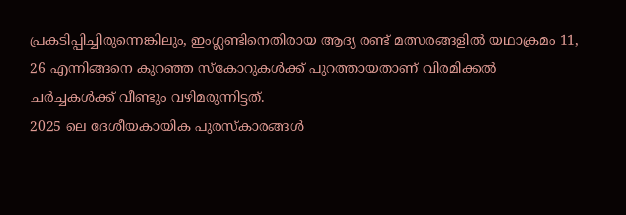പ്രകടിപ്പിച്ചിരുന്നെങ്കിലും, ഇംഗ്ലണ്ടിനെതിരായ ആദ്യ രണ്ട് മത്സരങ്ങളിൽ യഥാക്രമം 11, 26 എന്നിങ്ങനെ കുറഞ്ഞ സ്കോറുകൾക്ക് പുറത്തായതാണ് വിരമിക്കൽ ചർച്ചകൾക്ക് വീണ്ടും വഴിമരുന്നിട്ടത്.
2025 ലെ ദേശീയകായിക പുരസ്കാരങ്ങൾ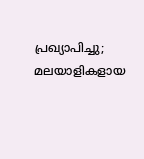പ്രഖ്യാപിച്ചു; മലയാളികളായ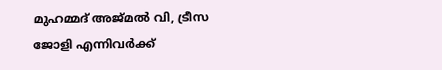മുഹമ്മദ് അജ്മൽ വി, ട്രീസ ജോളി എന്നിവർക്ക്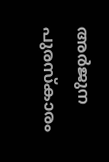അർജുന പുരസ്കാരം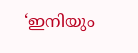‘ഇനിയും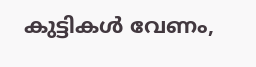കുട്ടികൾ വേണം,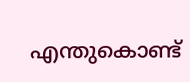എന്തുകൊണ്ട്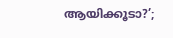ആയിക്കൂടാ?’;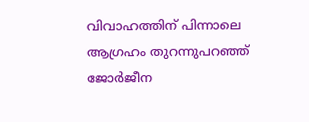വിവാഹത്തിന് പിന്നാലെ ആഗ്രഹം തുറന്നുപറഞ്ഞ് ജോർജീന